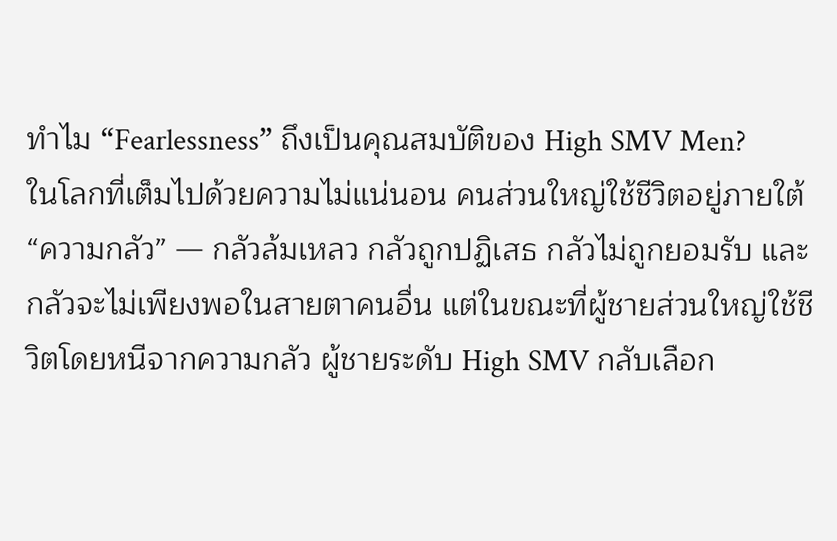ทำไม “Fearlessness” ถึงเป็นคุณสมบัติของ High SMV Men?
ในโลกที่เต็มไปด้วยความไม่แน่นอน คนส่วนใหญ่ใช้ชีวิตอยู่ภายใต้ “ความกลัว” — กลัวล้มเหลว กลัวถูกปฏิเสธ กลัวไม่ถูกยอมรับ และกลัวจะไม่เพียงพอในสายตาคนอื่น แต่ในขณะที่ผู้ชายส่วนใหญ่ใช้ชีวิตโดยหนีจากความกลัว ผู้ชายระดับ High SMV กลับเลือก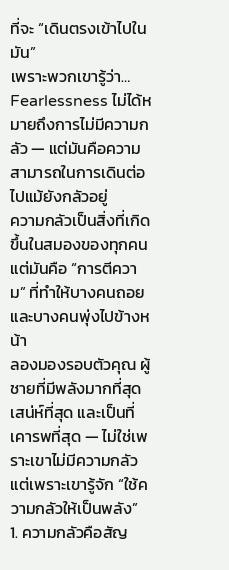ที่จะ “เดินตรงเข้าไปในมัน”
เพราะพวกเขารู้ว่า… Fearlessness ไม่ได้หมายถึงการไม่มีความกลัว — แต่มันคือความสามารถในการเดินต่อไปแม้ยังกลัวอยู่
ความกลัวเป็นสิ่งที่เกิดขึ้นในสมองของทุกคน แต่มันคือ “การตีความ” ที่ทำให้บางคนถอย และบางคนพุ่งไปข้างหน้า
ลองมองรอบตัวคุณ ผู้ชายที่มีพลังมากที่สุด เสน่ห์ที่สุด และเป็นที่เคารพที่สุด — ไม่ใช่เพราะเขาไม่มีความกลัว แต่เพราะเขารู้จัก “ใช้ความกลัวให้เป็นพลัง”
1. ความกลัวคือสัญ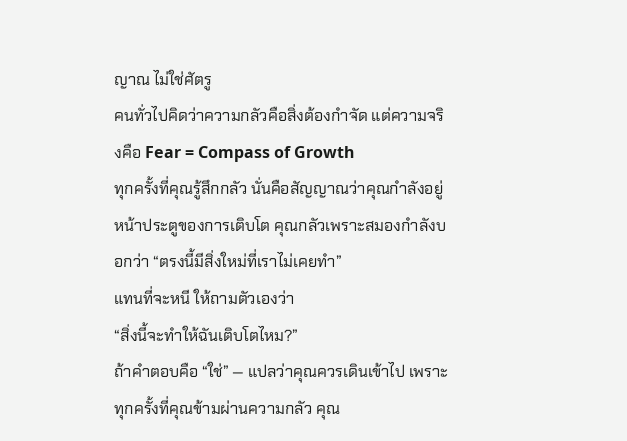ญาณ ไม่ใช่ศัตรู
คนทั่วไปคิดว่าความกลัวคือสิ่งต้องกำจัด แต่ความจริงคือ Fear = Compass of Growth
ทุกครั้งที่คุณรู้สึกกลัว นั่นคือสัญญาณว่าคุณกำลังอยู่หน้าประตูของการเติบโต คุณกลัวเพราะสมองกำลังบอกว่า “ตรงนี้มีสิ่งใหม่ที่เราไม่เคยทำ”
แทนที่จะหนี ให้ถามตัวเองว่า
“สิ่งนี้จะทำให้ฉันเติบโตไหม?”
ถ้าคำตอบคือ “ใช่” — แปลว่าคุณควรเดินเข้าไป เพราะทุกครั้งที่คุณข้ามผ่านความกลัว คุณ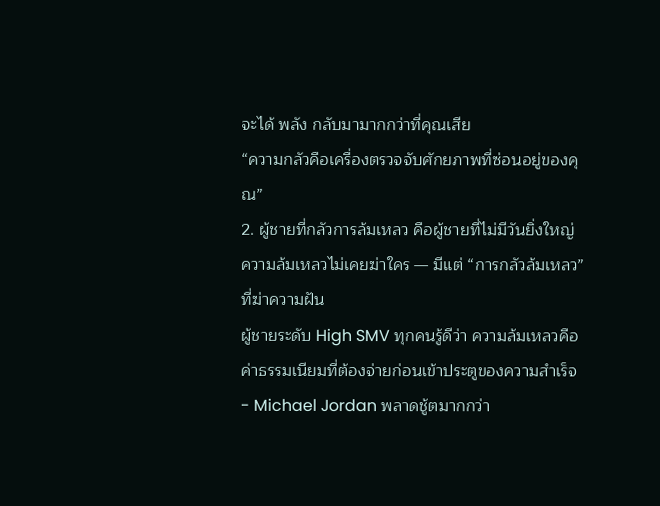จะได้ พลัง กลับมามากกว่าที่คุณเสีย
“ความกลัวคือเครื่องตรวจจับศักยภาพที่ซ่อนอยู่ของคุณ”
2. ผู้ชายที่กลัวการล้มเหลว คือผู้ชายที่ไม่มีวันยิ่งใหญ่
ความล้มเหลวไม่เคยฆ่าใคร — มีแต่ “การกลัวล้มเหลว” ที่ฆ่าความฝัน
ผู้ชายระดับ High SMV ทุกคนรู้ดีว่า ความล้มเหลวคือค่าธรรมเนียมที่ต้องจ่ายก่อนเข้าประตูของความสำเร็จ
- Michael Jordan พลาดชู้ตมากกว่า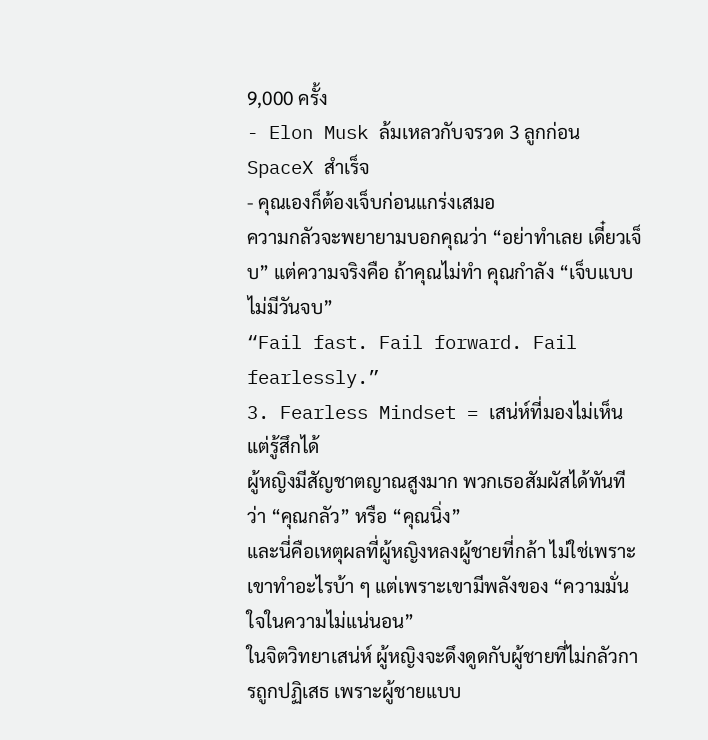9,000 ครั้ง
- Elon Musk ล้มเหลวกับจรวด 3 ลูกก่อน SpaceX สำเร็จ
- คุณเองก็ต้องเจ็บก่อนแกร่งเสมอ
ความกลัวจะพยายามบอกคุณว่า “อย่าทำเลย เดี๋ยวเจ็บ” แต่ความจริงคือ ถ้าคุณไม่ทำ คุณกำลัง “เจ็บแบบไม่มีวันจบ”
“Fail fast. Fail forward. Fail fearlessly.”
3. Fearless Mindset = เสน่ห์ที่มองไม่เห็น แต่รู้สึกได้
ผู้หญิงมีสัญชาตญาณสูงมาก พวกเธอสัมผัสได้ทันทีว่า “คุณกลัว” หรือ “คุณนิ่ง”
และนี่คือเหตุผลที่ผู้หญิงหลงผู้ชายที่กล้า ไม่ใช่เพราะเขาทำอะไรบ้า ๆ แต่เพราะเขามีพลังของ “ความมั่นใจในความไม่แน่นอน”
ในจิตวิทยาเสน่ห์ ผู้หญิงจะดึงดูดกับผู้ชายที่ไม่กลัวการถูกปฏิเสธ เพราะผู้ชายแบบ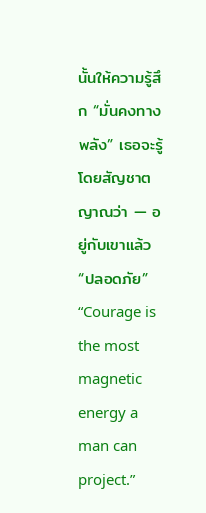นั้นให้ความรู้สึก “มั่นคงทางพลัง” เธอจะรู้โดยสัญชาตญาณว่า — อยู่กับเขาแล้ว “ปลอดภัย”
“Courage is the most magnetic energy a man can project.”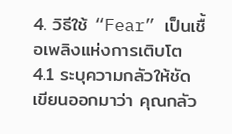4. วิธีใช้ “Fear” เป็นเชื้อเพลิงแห่งการเติบโต
4.1 ระบุความกลัวให้ชัด
เขียนออกมาว่า คุณกลัว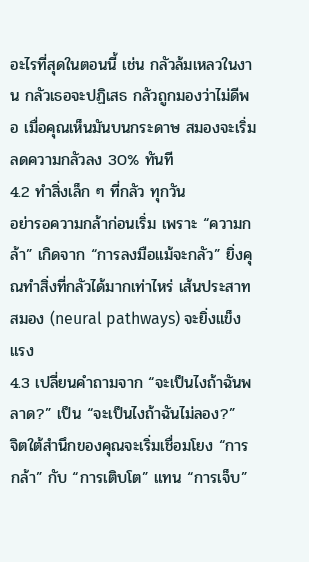อะไรที่สุดในตอนนี้ เช่น กลัวล้มเหลวในงาน กลัวเธอจะปฏิเสธ กลัวถูกมองว่าไม่ดีพอ เมื่อคุณเห็นมันบนกระดาษ สมองจะเริ่มลดความกลัวลง 30% ทันที
4.2 ทำสิ่งเล็ก ๆ ที่กลัว ทุกวัน
อย่ารอความกล้าก่อนเริ่ม เพราะ “ความกล้า” เกิดจาก “การลงมือแม้จะกลัว” ยิ่งคุณทำสิ่งที่กลัวได้มากเท่าไหร่ เส้นประสาทสมอง (neural pathways) จะยิ่งแข็งแรง
4.3 เปลี่ยนคำถามจาก “จะเป็นไงถ้าฉันพลาด?” เป็น “จะเป็นไงถ้าฉันไม่ลอง?”
จิตใต้สำนึกของคุณจะเริ่มเชื่อมโยง “การกล้า” กับ “การเติบโต” แทน “การเจ็บ”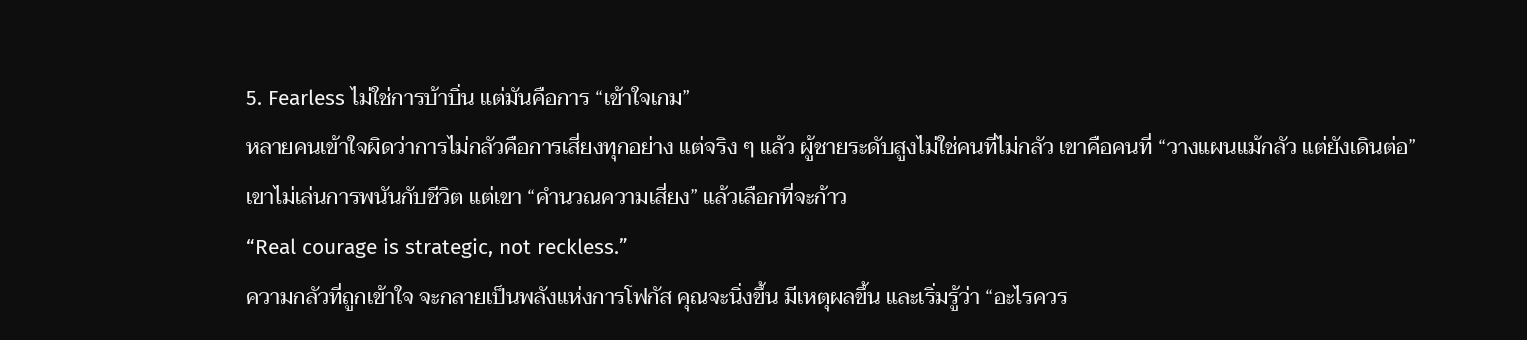5. Fearless ไม่ใช่การบ้าบิ่น แต่มันคือการ “เข้าใจเกม”
หลายคนเข้าใจผิดว่าการไม่กลัวคือการเสี่ยงทุกอย่าง แต่จริง ๆ แล้ว ผู้ชายระดับสูงไม่ใช่คนที่ไม่กลัว เขาคือคนที่ “วางแผนแม้กลัว แต่ยังเดินต่อ”
เขาไม่เล่นการพนันกับชีวิต แต่เขา “คำนวณความเสี่ยง” แล้วเลือกที่จะก้าว
“Real courage is strategic, not reckless.”
ความกลัวที่ถูกเข้าใจ จะกลายเป็นพลังแห่งการโฟกัส คุณจะนิ่งขึ้น มีเหตุผลขึ้น และเริ่มรู้ว่า “อะไรควร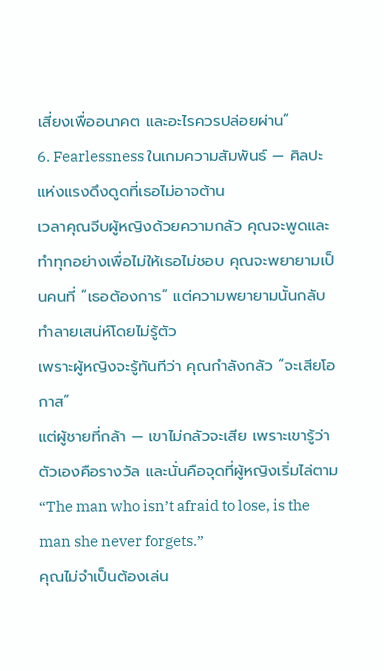เสี่ยงเพื่ออนาคต และอะไรควรปล่อยผ่าน”
6. Fearlessness ในเกมความสัมพันธ์ — ศิลปะแห่งแรงดึงดูดที่เธอไม่อาจต้าน
เวลาคุณจีบผู้หญิงด้วยความกลัว คุณจะพูดและทำทุกอย่างเพื่อไม่ให้เธอไม่ชอบ คุณจะพยายามเป็นคนที่ “เธอต้องการ” แต่ความพยายามนั้นกลับทำลายเสน่ห์โดยไม่รู้ตัว
เพราะผู้หญิงจะรู้ทันทีว่า คุณกำลังกลัว “จะเสียโอกาส”
แต่ผู้ชายที่กล้า — เขาไม่กลัวจะเสีย เพราะเขารู้ว่าตัวเองคือรางวัล และนั่นคือจุดที่ผู้หญิงเริ่มไล่ตาม
“The man who isn’t afraid to lose, is the man she never forgets.”
คุณไม่จำเป็นต้องเล่น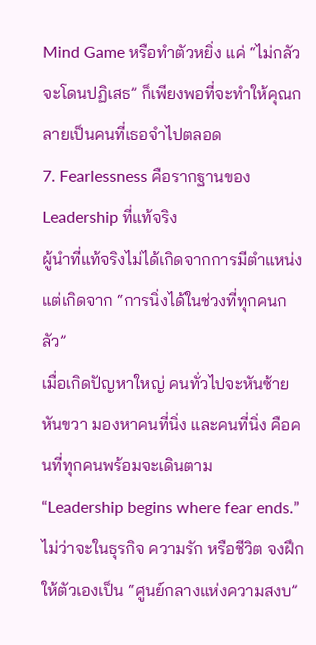Mind Game หรือทำตัวหยิ่ง แค่ “ไม่กลัวจะโดนปฏิเสธ” ก็เพียงพอที่จะทำให้คุณกลายเป็นคนที่เธอจำไปตลอด
7. Fearlessness คือรากฐานของ Leadership ที่แท้จริง
ผู้นำที่แท้จริงไม่ได้เกิดจากการมีตำแหน่ง แต่เกิดจาก “การนิ่งได้ในช่วงที่ทุกคนกลัว”
เมื่อเกิดปัญหาใหญ่ คนทั่วไปจะหันซ้ายหันขวา มองหาคนที่นิ่ง และคนที่นิ่ง คือคนที่ทุกคนพร้อมจะเดินตาม
“Leadership begins where fear ends.”
ไม่ว่าจะในธุรกิจ ความรัก หรือชีวิต จงฝึกให้ตัวเองเป็น “ศูนย์กลางแห่งความสงบ”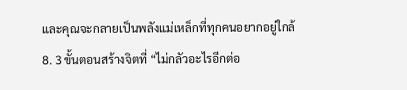และคุณจะกลายเป็นพลังแม่เหล็กที่ทุกคนอยากอยู่ใกล้
8. 3 ขั้นตอนสร้างจิตที่ “ไม่กลัวอะไรอีกต่อ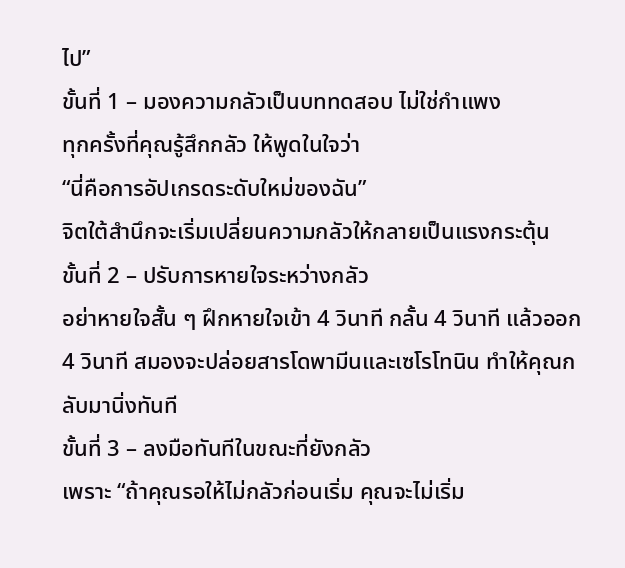ไป”
ขั้นที่ 1 – มองความกลัวเป็นบททดสอบ ไม่ใช่กำแพง
ทุกครั้งที่คุณรู้สึกกลัว ให้พูดในใจว่า
“นี่คือการอัปเกรดระดับใหม่ของฉัน”
จิตใต้สำนึกจะเริ่มเปลี่ยนความกลัวให้กลายเป็นแรงกระตุ้น
ขั้นที่ 2 – ปรับการหายใจระหว่างกลัว
อย่าหายใจสั้น ๆ ฝึกหายใจเข้า 4 วินาที กลั้น 4 วินาที แล้วออก 4 วินาที สมองจะปล่อยสารโดพามีนและเซโรโทนิน ทำให้คุณกลับมานิ่งทันที
ขั้นที่ 3 – ลงมือทันทีในขณะที่ยังกลัว
เพราะ “ถ้าคุณรอให้ไม่กลัวก่อนเริ่ม คุณจะไม่เริ่ม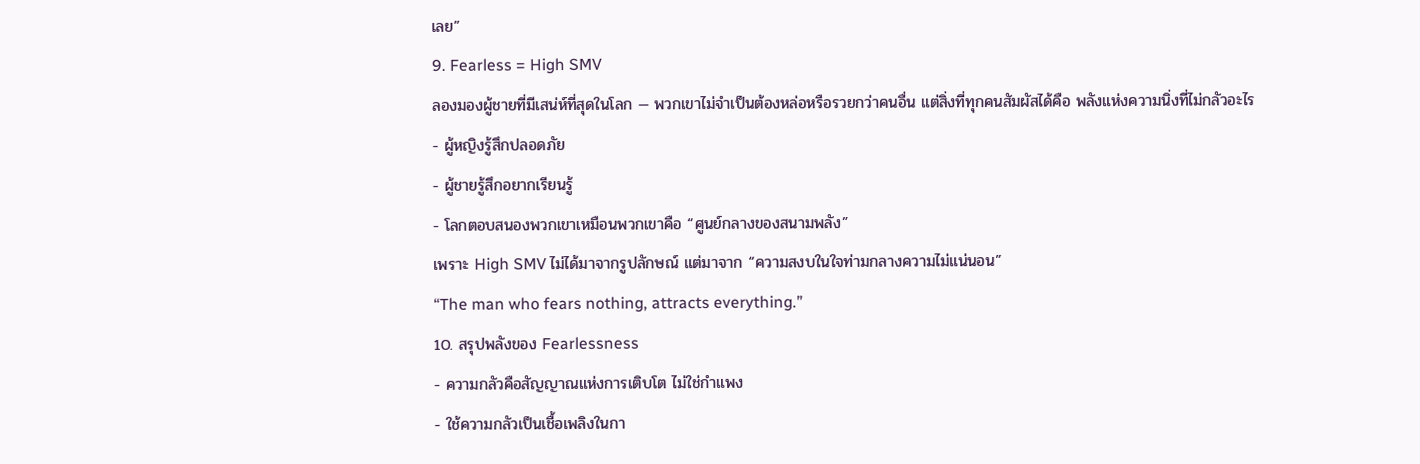เลย”
9. Fearless = High SMV
ลองมองผู้ชายที่มีเสน่ห์ที่สุดในโลก — พวกเขาไม่จำเป็นต้องหล่อหรือรวยกว่าคนอื่น แต่สิ่งที่ทุกคนสัมผัสได้คือ พลังแห่งความนิ่งที่ไม่กลัวอะไร
- ผู้หญิงรู้สึกปลอดภัย
- ผู้ชายรู้สึกอยากเรียนรู้
- โลกตอบสนองพวกเขาเหมือนพวกเขาคือ “ศูนย์กลางของสนามพลัง”
เพราะ High SMV ไม่ได้มาจากรูปลักษณ์ แต่มาจาก “ความสงบในใจท่ามกลางความไม่แน่นอน”
“The man who fears nothing, attracts everything.”
10. สรุปพลังของ Fearlessness
- ความกลัวคือสัญญาณแห่งการเติบโต ไม่ใช่กำแพง
- ใช้ความกลัวเป็นเชื้อเพลิงในกา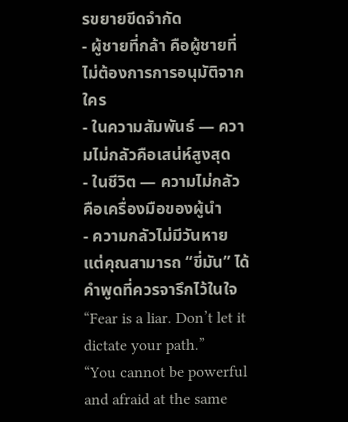รขยายขีดจำกัด
- ผู้ชายที่กล้า คือผู้ชายที่ไม่ต้องการการอนุมัติจากใคร
- ในความสัมพันธ์ — ความไม่กลัวคือเสน่ห์สูงสุด
- ในชีวิต — ความไม่กลัวคือเครื่องมือของผู้นำ
- ความกลัวไม่มีวันหาย แต่คุณสามารถ “ขี่มัน” ได้
คำพูดที่ควรจารึกไว้ในใจ
“Fear is a liar. Don’t let it dictate your path.”
“You cannot be powerful and afraid at the same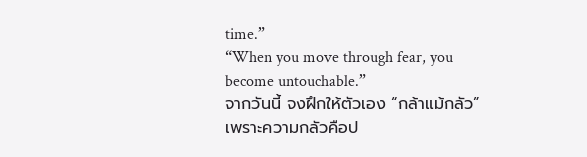time.”
“When you move through fear, you become untouchable.”
จากวันนี้ จงฝึกให้ตัวเอง “กล้าแม้กลัว”
เพราะความกลัวคือป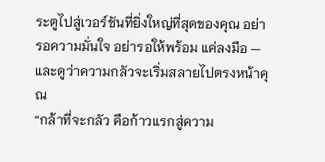ระตูไปสู่เวอร์ชันที่ยิ่งใหญ่ที่สุดของคุณ อย่ารอความมั่นใจ อย่ารอให้พร้อม แค่ลงมือ — และดูว่าความกลัวจะเริ่มสลายไปตรงหน้าคุณ
“กล้าที่จะกลัว คือก้าวแรกสู่ความ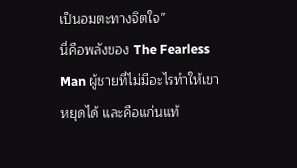เป็นอมตะทางจิตใจ”
นี่คือพลังของ The Fearless Man ผู้ชายที่ไม่มีอะไรทำให้เขาหยุดได้ และคือแก่นแท้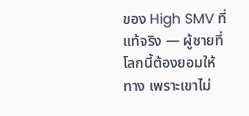ของ High SMV ที่แท้จริง — ผู้ชายที่โลกนี้ต้องยอมให้ทาง เพราะเขาไม่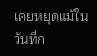เคยหยุดแม้ในวันที่ก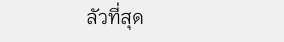ลัวที่สุด